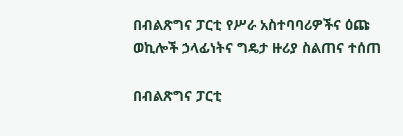በብልጽግና ፓርቲ የሥራ አስተባባሪዎችና ዕጩ ወኪሎች ኃላፊነትና ግዴታ ዙሪያ ስልጠና ተሰጠ

በብልጽግና ፓርቲ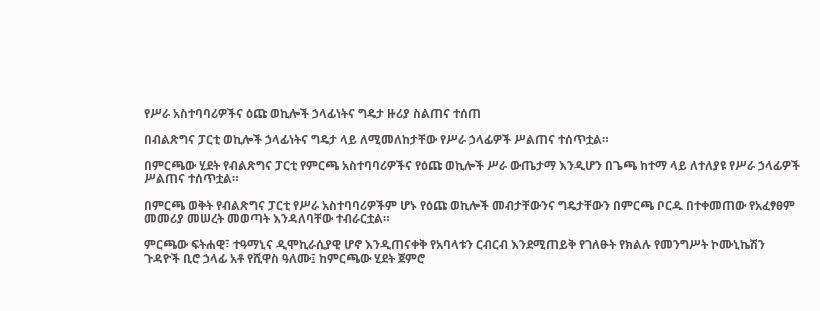የሥራ አስተባባሪዎችና ዕጩ ወኪሎች ኃላፊነትና ግዴታ ዙሪያ ስልጠና ተሰጠ

በብልጽግና ፓርቲ ወኪሎች ኃላፊነትና ግዴታ ላይ ለሚመለከታቸው የሥራ ኃላፊዎች ሥልጠና ተሰጥቷል።

በምርጫው ሂደት የብልጽግና ፓርቲ የምርጫ አስተባባሪዎችና የዕጩ ወኪሎች ሥራ ውጤታማ እንዲሆን በጌጫ ከተማ ላይ ለተለያዩ የሥራ ኃላፊዎች ሥልጠና ተሰጥቷል።

በምርጫ ወቅት የብልጽግና ፓርቲ የሥራ አስተባባሪዎችም ሆኑ የዕጩ ወኪሎች መብታቸውንና ግዴታቸውን በምርጫ ቦርዱ በተቀመጠው የአፈፃፀም መመሪያ መሠረት መወጣት እንዳለባቸው ተብራርቷል።

ምርጫው ፍትሐዊ፣ ተዓማኒና ዲሞኪራሲያዊ ሆኖ እንዲጠናቀቅ የአባላቱን ርብርብ እንደሚጠይቅ የገለፁት የክልሉ የመንግሥት ኮሙኒኬሽን ጉዳዮች ቢሮ ኃላፊ አቶ የሺዋስ ዓለሙ፤ ከምርጫው ሂደት ጀምሮ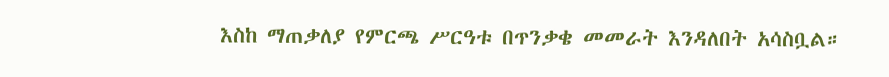እስከ ማጠቃለያ የምርጫ ሥርዓቱ በጥንቃቄ መመራት እንዳለበት አሳስቧል።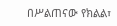በሥልጠናው የክልል፣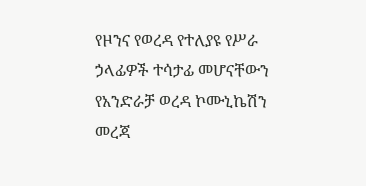የዞንና የወረዳ የተለያዩ የሥራ ኃላፊዎች ተሳታፊ መሆናቸውን የአንድራቻ ወረዳ ኮሙኒኬሽን መረጃ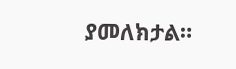ያመለክታል።